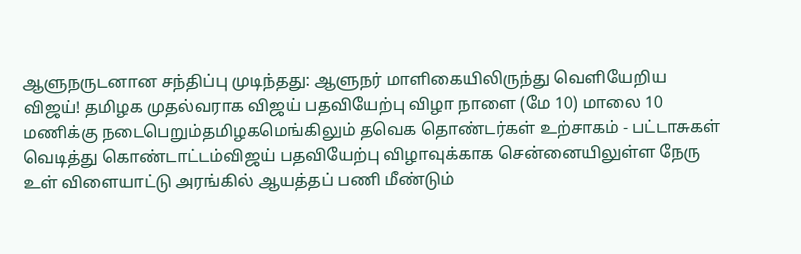ஆளுநருடனான சந்திப்பு முடிந்தது: ஆளுநர் மாளிகையிலிருந்து வெளியேறிய விஜய்! தமிழக முதல்வராக விஜய் பதவியேற்பு விழா நாளை (மே 10) மாலை 10 மணிக்கு நடைபெறும்தமிழகமெங்கிலும் தவெக தொண்டர்கள் உற்சாகம் - பட்டாசுகள் வெடித்து கொண்டாட்டம்விஜய் பதவியேற்பு விழாவுக்காக சென்னையிலுள்ள நேரு உள் விளையாட்டு அரங்கில் ஆயத்தப் பணி மீண்டும்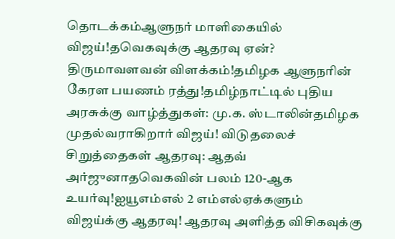தொடக்கம்ஆளுநர் மாளிகையில் விஜய்!தவெகவுக்கு ஆதரவு ஏன்? திருமாவளவன் விளக்கம்!தமிழக ஆளுநரின் கேரள பயணம் ரத்து!தமிழ்நாட்டில் புதிய அரசுக்கு வாழ்த்துகள்: மு.க. ஸ்டாலின்தமிழக முதல்வராகிறார் விஜய்! விடுதலைச் சிறுத்தைகள் ஆதரவு: ஆதவ் அர்ஜுனாதவெகவின் பலம் 120-ஆக உயர்வு!ஐயூஎம்எல் 2 எம்எல்ஏக்களும் விஜய்க்கு ஆதரவு! ஆதரவு அளித்த விசிகவுக்கு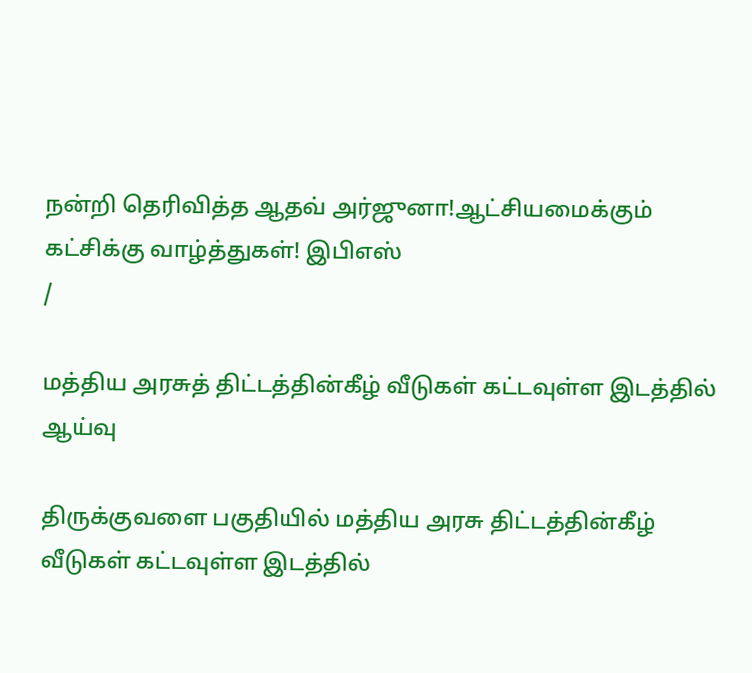நன்றி தெரிவித்த ஆதவ் அர்ஜுனா!ஆட்சியமைக்கும் கட்சிக்கு வாழ்த்துகள்! இபிஎஸ்
/

மத்திய அரசுத் திட்டத்தின்கீழ் வீடுகள் கட்டவுள்ள இடத்தில் ஆய்வு

திருக்குவளை பகுதியில் மத்திய அரசு திட்டத்தின்கீழ் வீடுகள் கட்டவுள்ள இடத்தில்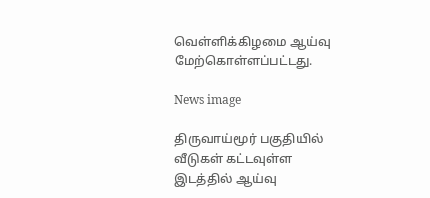வெள்ளிக்கிழமை ஆய்வு மேற்கொள்ளப்பட்டது.

News image

திருவாய்மூர் பகுதியில் வீடுகள் கட்டவுள்ள இடத்தில் ஆய்வு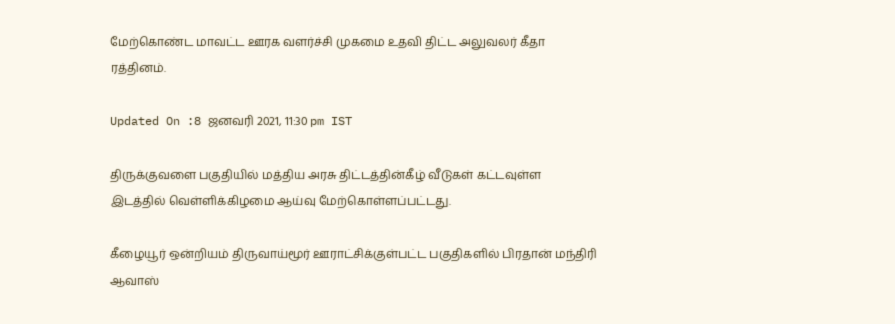மேற்கொண்ட மாவட்ட ஊரக வளர்ச்சி முகமை உதவி திட்ட அலுவலர் கீதா ரத்தினம்.

Updated On :8 ஜனவரி 2021, 11:30 pm IST

திருக்குவளை பகுதியில் மத்திய அரசு திட்டத்தின்கீழ் வீடுகள் கட்டவுள்ள இடத்தில் வெள்ளிக்கிழமை ஆய்வு மேற்கொள்ளப்பட்டது.

கீழையூர் ஒன்றியம் திருவாய்மூர் ஊராட்சிக்குள்பட்ட பகுதிகளில் பிரதான் மந்திரி ஆவாஸ்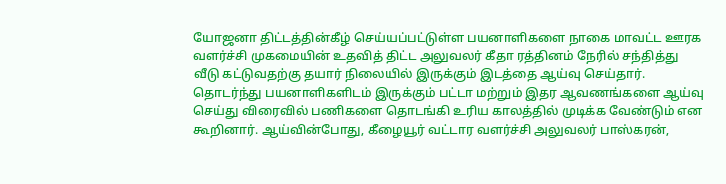யோஜனா திட்டத்தின்கீழ் செய்யப்பட்டுள்ள பயனாளிகளை நாகை மாவட்ட ஊரக வளர்ச்சி முகமையின் உதவித் திட்ட அலுவலர் கீதா ரத்தினம் நேரில் சந்தித்து வீடு கட்டுவதற்கு தயார் நிலையில் இருக்கும் இடத்தை ஆய்வு செய்தார். தொடர்ந்து பயனாளிகளிடம் இருக்கும் பட்டா மற்றும் இதர ஆவணங்களை ஆய்வு செய்து விரைவில் பணிகளை தொடங்கி உரிய காலத்தில் முடிக்க வேண்டும் என கூறினார். ஆய்வின்போது, கீழையூர் வட்டார வளர்ச்சி அலுவலர் பாஸ்கரன்,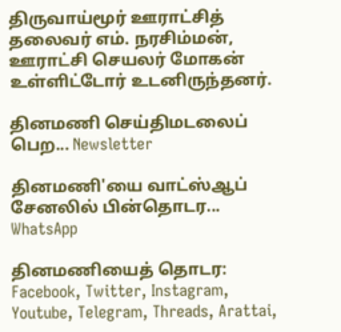திருவாய்மூர் ஊராட்சித் தலைவர் எம். நரசிம்மன், ஊராட்சி செயலர் மோகன் உள்ளிட்டோர் உடனிருந்தனர்.

தினமணி செய்திமடலைப் பெற... Newsletter

தினமணி'யை வாட்ஸ்ஆப் சேனலில் பின்தொடர... WhatsApp

தினமணியைத் தொடர: Facebook, Twitter, Instagram, Youtube, Telegram, Threads, Arattai,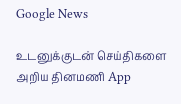Google News

உடனுக்குடன் செய்திகளை அறிய தினமணி App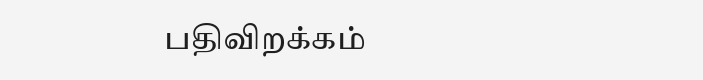பதிவிறக்கம்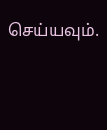செய்யவும்.